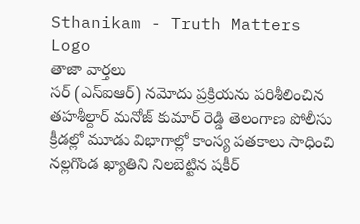Sthanikam - Truth Matters
Logo
తాజా వార్తలు
సర్ (ఎస్‌ఐఆర్) నమోదు ప్రక్రియను పరిశీలించిన తహశీల్దార్ మనోజ్ కుమార్ రెడ్డి తెలంగాణ పోలీసు క్రీడల్లో మూడు విభాగాల్లో కాంస్య పతకాలు సాధించి నల్లగొండ ఖ్యాతిని నిలబెట్టిన షకీర్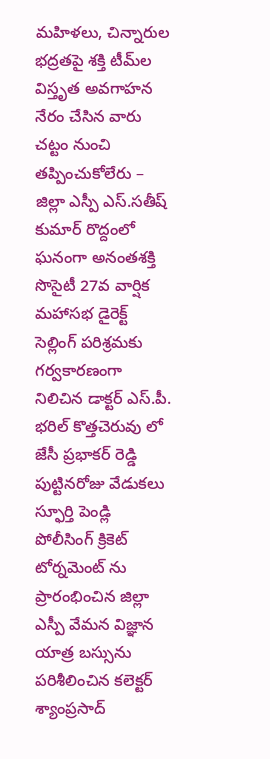మహిళలు, చిన్నారుల భద్రతపై శక్తి టీమ్‌ల విస్తృత అవగాహన నేరం చేసిన వారు చట్టం నుంచి తప్పించుకోలేరు – జిల్లా ఎస్పీ ఎస్.సతీష్ కుమార్ రొద్దంలో ఘనంగా అనంతశక్తి సొసైటీ 27వ వార్షిక మహాసభ డైరెక్ట్ సెల్లింగ్ పరిశ్రమకు గర్వకారణంగా నిలిచిన డాక్టర్ ఎస్.పీ. భరిల్ కొత్తచెరువు లో జేసీ ప్రభాకర్ రెడ్డి పుట్టినరోజు వేడుకలు స్ఫూర్తి పెండ్లి పోలీసింగ్ క్రికెట్ టోర్నమెంట్ ను ప్రారంభించిన జిల్లా ఎస్పీ వేమన విజ్ఞాన యాత్ర బస్సును పరిశీలించిన కలెక్టర్ శ్యాంప్రసాద్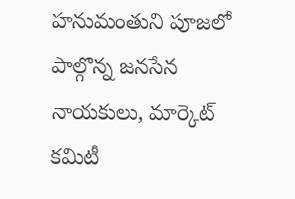హనుమంతుని పూజలో పాల్గొన్న జనసేన నాయకులు, మార్కెట్ కమిటీ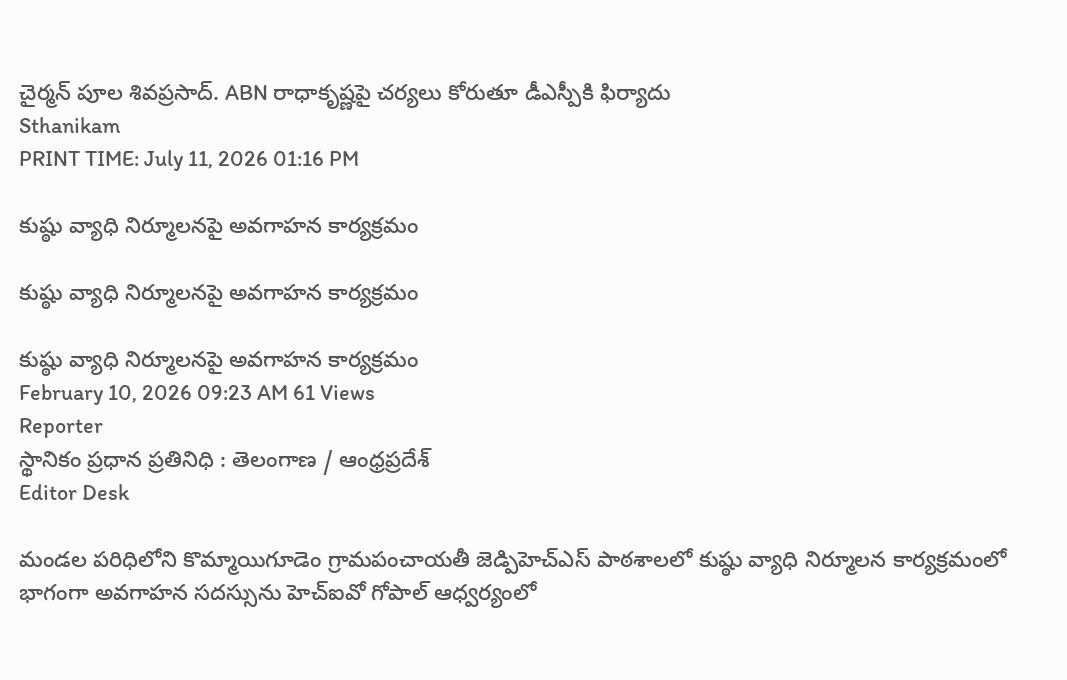చైర్మన్ పూల శివప్రసాద్. ABN రాధాకృష్ణపై చర్యలు కోరుతూ డీఎస్పీకి ఫిర్యాదు
Sthanikam
PRINT TIME: July 11, 2026 01:16 PM

కుష్ఠు వ్యాధి నిర్మూలనపై అవగాహన కార్యక్రమం

కుష్ఠు వ్యాధి నిర్మూలనపై అవగాహన కార్యక్రమం

కుష్ఠు వ్యాధి నిర్మూలనపై అవగాహన కార్యక్రమం
February 10, 2026 09:23 AM 61 Views
Reporter
స్థానికం ప్రధాన ప్రతినిధి : తెలంగాణ / ఆంధ్రప్రదేశ్
Editor Desk

మండల పరిధిలోని కొమ్మాయిగూడెం గ్రామపంచాయతీ జెడ్పిహెచ్ఎస్ పాఠశాలలో కుష్ఠు వ్యాధి నిర్మూలన కార్యక్రమంలో భాగంగా అవగాహన సదస్సును హెచ్ఐవో గోపాల్ ఆధ్వర్యంలో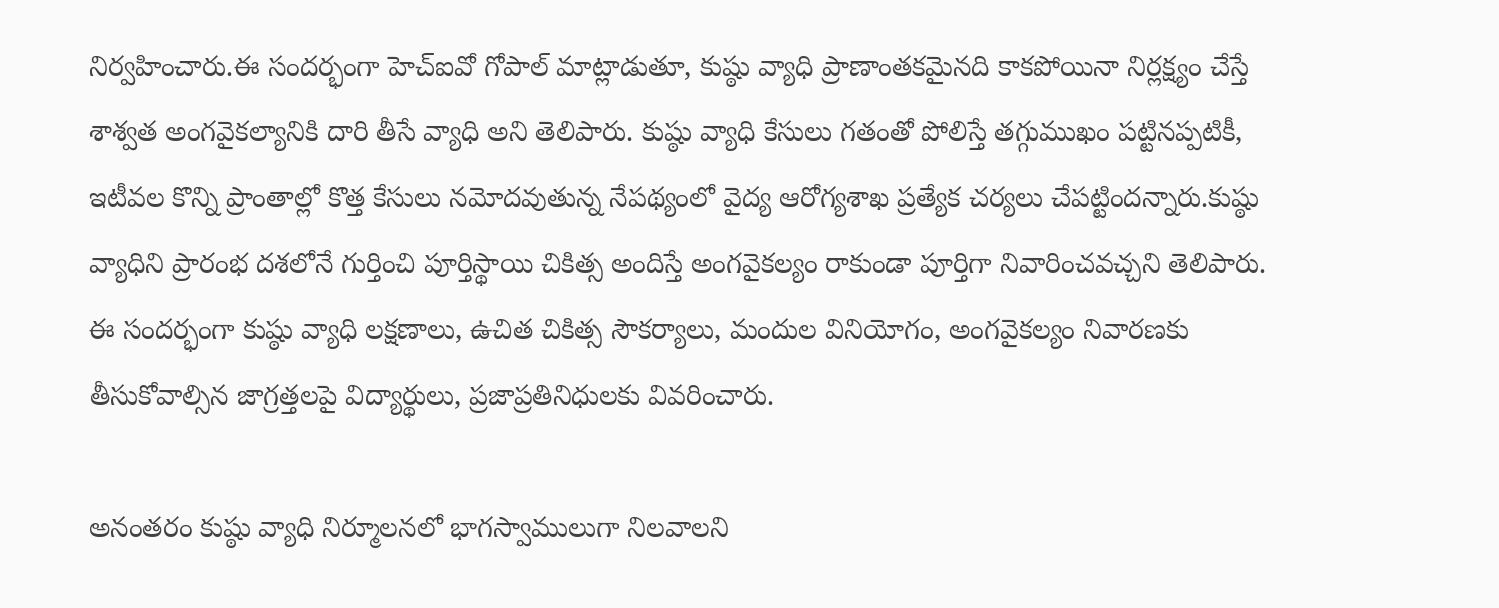నిర్వహించారు.ఈ సందర్భంగా హెచ్ఐవో గోపాల్ మాట్లాడుతూ, కుష్ఠు వ్యాధి ప్రాణాంతకమైనది కాకపోయినా నిర్లక్ష్యం చేస్తే శాశ్వత అంగవైకల్యానికి దారి తీసే వ్యాధి అని తెలిపారు. కుష్ఠు వ్యాధి కేసులు గతంతో పోలిస్తే తగ్గుముఖం పట్టినప్పటికీ, ఇటీవల కొన్ని ప్రాంతాల్లో కొత్త కేసులు నమోదవుతున్న నేపథ్యంలో వైద్య ఆరోగ్యశాఖ ప్రత్యేక చర్యలు చేపట్టిందన్నారు.కుష్ఠు వ్యాధిని ప్రారంభ దశలోనే గుర్తించి పూర్తిస్థాయి చికిత్స అందిస్తే అంగవైకల్యం రాకుండా పూర్తిగా నివారించవచ్చని తెలిపారు. ఈ సందర్భంగా కుష్ఠు వ్యాధి లక్షణాలు, ఉచిత చికిత్స సౌకర్యాలు, మందుల వినియోగం, అంగవైకల్యం నివారణకు తీసుకోవాల్సిన జాగ్రత్తలపై విద్యార్థులు, ప్రజాప్రతినిధులకు వివరించారు.

అనంతరం కుష్ఠు వ్యాధి నిర్మూలనలో భాగస్వాములుగా నిలవాలని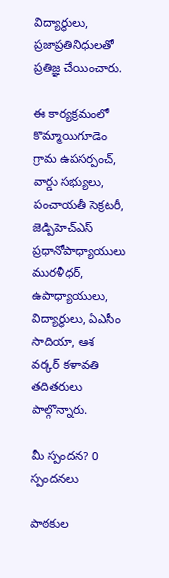విద్యార్థులు, ప్రజాప్రతినిధులతో ప్రతిజ్ఞ చేయించారు.

ఈ కార్యక్రమంలో కొమ్మాయిగూడెం గ్రామ ఉపసర్పంచ్, వార్డు సభ్యులు, పంచాయతీ సెక్రటరీ, జెడ్పిహెచ్ఎస్ ప్రధానోపాధ్యాయులు మురళీధర్, ఉపాధ్యాయులు, విద్యార్థులు, ఏఎసీం సాదియా, ఆశ వర్కర్ కళావతి తదితరులు పాల్గొన్నారు.

మీ స్పందన? 0 స్పందనలు

పాఠకుల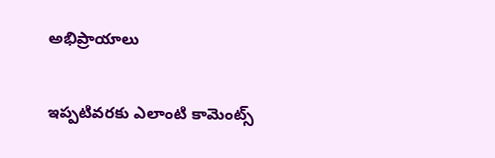అభిప్రాయాలు

ఇప్పటివరకు ఎలాంటి కామెంట్స్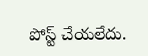పోస్ట్ చేయలేదు.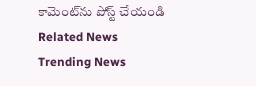కామెంట్‌ను పోస్ట్ చేయండి
Related News
Trending News